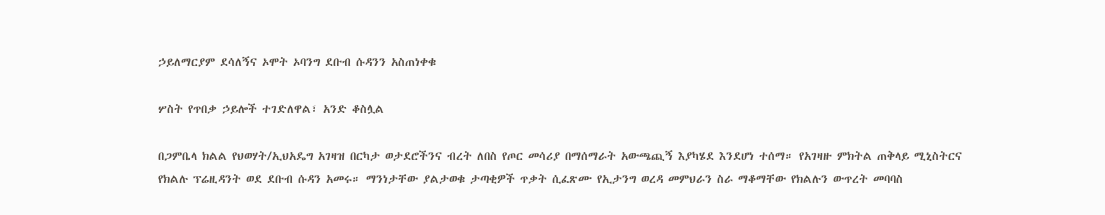ኃይለማርያም ደሳለኝና ኦሞት ኦባንግ ደቡብ ሱዳንን አስጠነቀቁ

ሦስት የጥበቃ ኃይሎች ተገድለዋል፣ አንድ ቆስሏል

በጋምቤላ ክልል የህወሃት/ኢህአዴግ አገዛዝ በርካታ ወታደሮችንና ብረት ለበስ የጦር መሳሪያ በማሰማራት አውጫጪኝ እያካሄደ እንደሆነ ተሰማ። የአገዛዙ ምክትል ጠቅላይ ሚኒስትርና የክልሉ ፕሬዚዳንት ወደ ደቡብ ሱዳን አመሩ። ማንነታቸው ያልታወቁ ታጣቂዎች ጥቃት ሲፈጽሙ የኢታንግ ወረዳ መምህራን ስራ ማቆማቸው የክልሉን ውጥረት መባባስ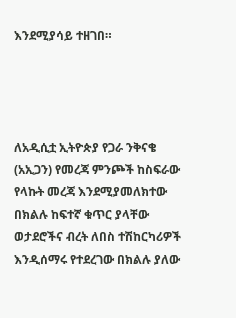እንደሚያሳይ ተዘገበ።




ለአዲሲቷ ኢትዮጵያ የጋራ ንቅናቄ (አኢጋን) የመረጃ ምንጮች ከስፍራው የላኩት መረጃ እንደሚያመለክተው በክልሉ ከፍተኛ ቁጥር ያላቸው ወታደሮችና ብረት ለበስ ተሽከርካሪዎች እንዲሰማሩ የተደረገው በክልሉ ያለው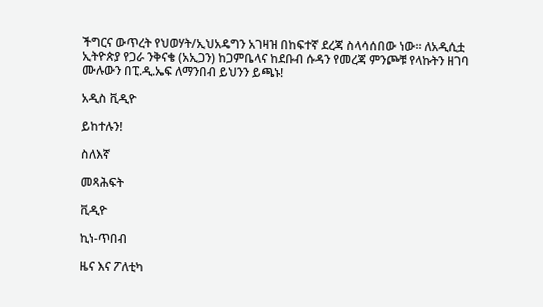ችግርና ውጥረት የህወሃት/ኢህአዴግን አገዛዝ በከፍተኛ ደረጃ ስላሳሰበው ነው። ለአዲሲቷ ኢትዮጵያ የጋራ ንቅናቄ (አኢጋን) ከጋምቤላና ከደቡብ ሱዳን የመረጃ ምንጮቹ የላኩትን ዘገባ ሙሉውን በፒ.ዲ.ኤፍ ለማንበብ ይህንን ይጫኑ!

አዲስ ቪዲዮ

ይከተሉን!

ስለእኛ

መጻሕፍት

ቪዲዮ

ኪነ-ጥበብ

ዜና እና ፖለቲካ